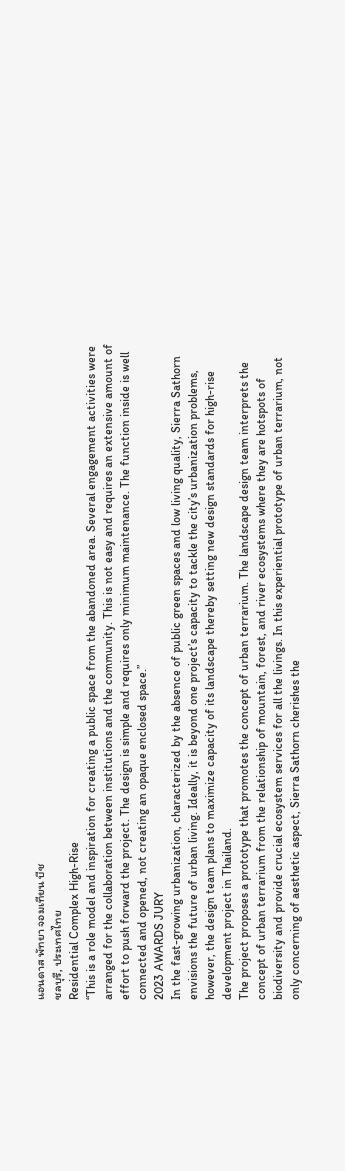แอนดาส พัทยา จอมเทียน บีช
ชลบุรี, ประเทศไทย
Residential Complex High-Rise
“This is a role model and inspiration for creating a public space from the abandoned area. Several engagement activities were arranged for the collaboration between institutions and the community. This is not easy and requires an extensive amount of effort to push forward the project. The design is simple and requires only minimum maintenance. The function inside is well connected and opened, not creating an opaque enclosed space.”
2023 AWARDS JURY
In the fast-growing urbanization, characterized by the absence of public green spaces and low living quality, Sierra Sathorn envisions the future of urban living. Ideally, it is beyond one project’s capacity to tackle the city’s urbanization problems, however, the design team plans to maximize capacity of its landscape thereby setting new design standards for high-rise development project in Thailand.
The project proposes a prototype that promotes the concept of urban terrarium. The landscape design team interprets the concept of urban terrarium from the relationship of mountain, forest, and river ecosystems where they are hotspots of biodiversity and provide crucial ecosystem services for all the livings. In this experiential prototype of urban terrarium, not only concerning of aesthetic aspect, Sierra Sathorn cherishes the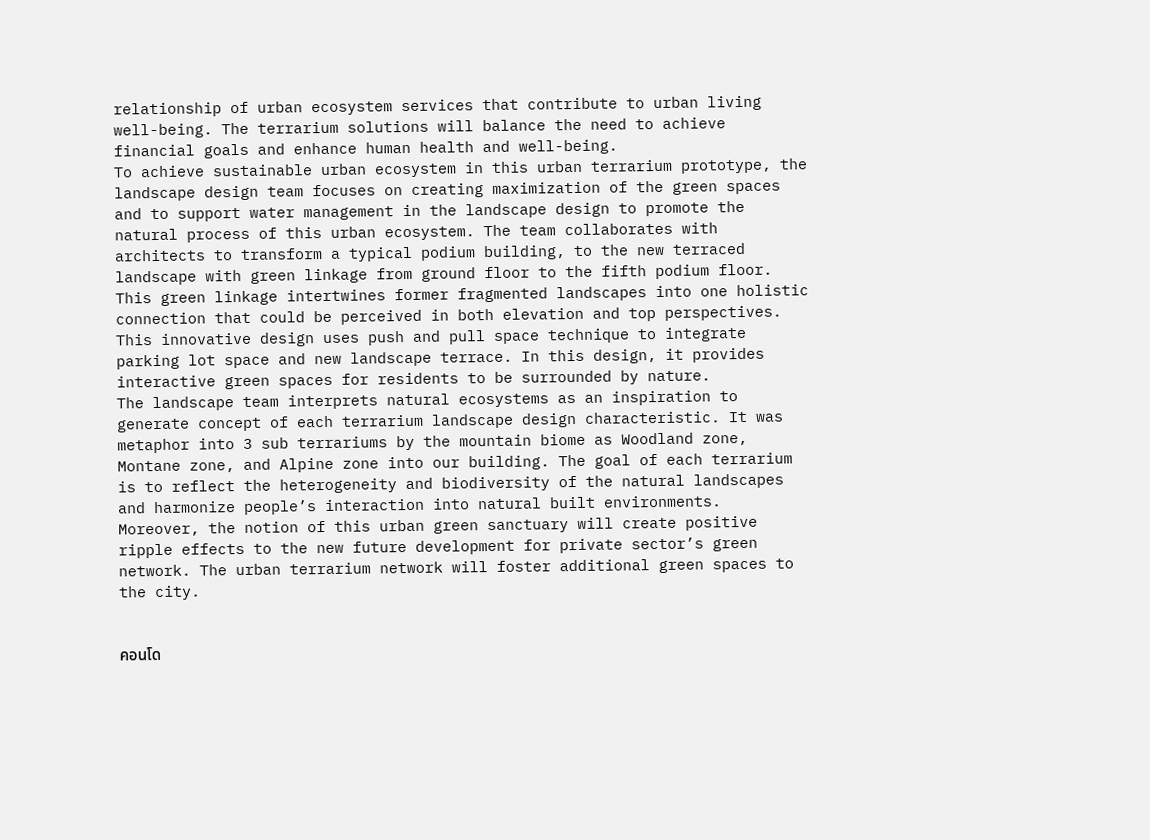relationship of urban ecosystem services that contribute to urban living well-being. The terrarium solutions will balance the need to achieve financial goals and enhance human health and well-being.
To achieve sustainable urban ecosystem in this urban terrarium prototype, the landscape design team focuses on creating maximization of the green spaces and to support water management in the landscape design to promote the natural process of this urban ecosystem. The team collaborates with architects to transform a typical podium building, to the new terraced landscape with green linkage from ground floor to the fifth podium floor. This green linkage intertwines former fragmented landscapes into one holistic connection that could be perceived in both elevation and top perspectives. This innovative design uses push and pull space technique to integrate parking lot space and new landscape terrace. In this design, it provides interactive green spaces for residents to be surrounded by nature.
The landscape team interprets natural ecosystems as an inspiration to generate concept of each terrarium landscape design characteristic. It was metaphor into 3 sub terrariums by the mountain biome as Woodland zone, Montane zone, and Alpine zone into our building. The goal of each terrarium is to reflect the heterogeneity and biodiversity of the natural landscapes and harmonize people’s interaction into natural built environments.
Moreover, the notion of this urban green sanctuary will create positive ripple effects to the new future development for private sector’s green network. The urban terrarium network will foster additional green spaces to the city.


คอนโด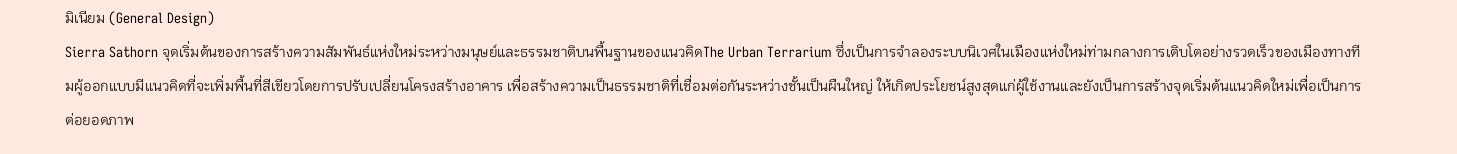มิเนียม (General Design)
Sierra Sathorn จุดเริ่มต้นของการสร้างความสัมพันธ์แห่งใหม่ระหว่างมนุษย์และธรรมชาติบนพื้นฐานของแนวคิดThe Urban Terrarium ซึ่งเป็นการจำลองระบบนิเวศในเมืองแห่งใหม่ท่ามกลางการเติบโตอย่างรวดเร็วของเมืองทางทีมผู้ออกแบบมีแนวคิดที่จะเพิ่มพื้นที่สีเขียวโดยการปรับเปลี่ยนโครงสร้างอาคาร เพื่อสร้างความเป็นธรรมชาติที่เชื่อมต่อกันระหว่างชั้นเป็นผืนใหญ่ ให้เกิดประโยชน์สูงสุดแก่ผู้ใช้งานและยังเป็นการสร้างจุดเริ่มต้นแนวคิดใหม่เพื่อเป็นการต่อยอดภาพ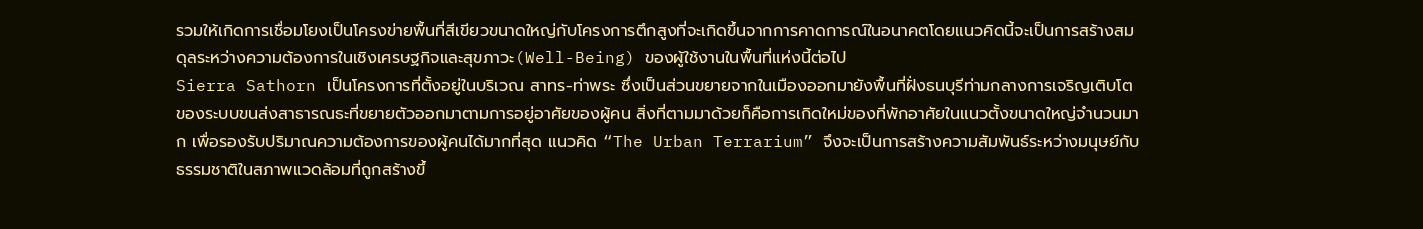รวมให้เกิดการเชื่อมโยงเป็นโครงข่ายพื้นที่สีเขียวขนาดใหญ่กับโครงการตึกสูงที่จะเกิดขึ้นจากการคาดการณ์ในอนาคตโดยแนวคิดนี้จะเป็นการสร้างสมดุลระหว่างความต้องการในเชิงเศรษฐกิจและสุขภาวะ(Well-Being) ของผู้ใช้งานในพื้นที่แห่งนี้ต่อไป
Sierra Sathorn เป็นโครงการที่ตั้งอยู่ในบริเวณ สาทร-ท่าพระ ซึ่งเป็นส่วนขยายจากในเมืองออกมายังพื้นที่ฝั่งธนบุรีท่ามกลางการเจริญเติบโตของระบบขนส่งสาธารณธะที่ขยายตัวออกมาตามการอยู่อาศัยของผู้คน สิ่งที่ตามมาด้วยก็คือการเกิดใหม่ของที่พักอาศัยในแนวตั้งขนาดใหญ่จำนวนมาก เพื่อรองรับปริมาณความต้องการของผู้คนได้มากที่สุด แนวคิด “The Urban Terrarium” จึงจะเป็นการสร้างความสัมพันธ์ระหว่างมนุษย์กับธรรมชาติในสภาพแวดล้อมที่ถูกสร้างขึ้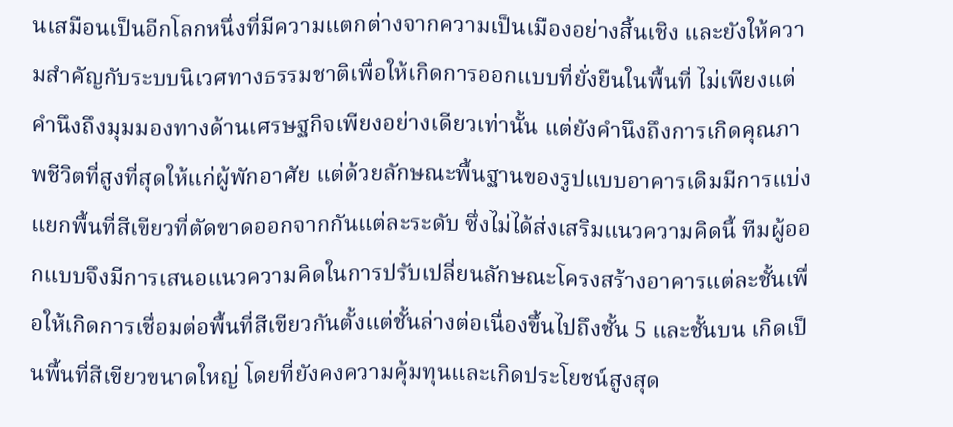นเสมือนเป็นอีกโลกหนึ่งที่มีความแตกต่างจากความเป็นเมืองอย่างสิ้นเชิง และยังให้ความสำคัญกับระบบนิเวศทางธรรมชาติเพื่อให้เกิดการออกแบบที่ยั่งยืนในพื้นที่ ไม่เพียงแต่คำนึงถึงมุมมองทางด้านเศรษฐกิจเพียงอย่างเดียวเท่านั้น แต่ยังคำนึงถึงการเกิดคุณภาพชีวิตที่สูงที่สุดให้แก่ผู้พักอาศัย แต่ด้วยลักษณะพื้นฐานของรูปแบบอาคารเดิมมีการแบ่งแยกพื้นที่สีเขียวที่ตัดขาดออกจากกันแต่ละระดับ ซึ่งไม่ได้ส่งเสริมแนวความคิดนี้ ทีมผู้ออกแบบจึงมีการเสนอแนวความคิดในการปรับเปลี่ยนลักษณะโครงสร้างอาคารแต่ละชั้นเพื่อให้เกิดการเชื่อมต่อพื้นที่สีเขียวกันตั้งแต่ชั้นล่างต่อเนื่องขึ้นไปถึงชั้น 5 และชั้นบน เกิดเป็นพื้นที่สีเขียวขนาดใหญ่ โดยที่ยังคงความคุ้มทุนและเกิดประโยชน์สูงสุด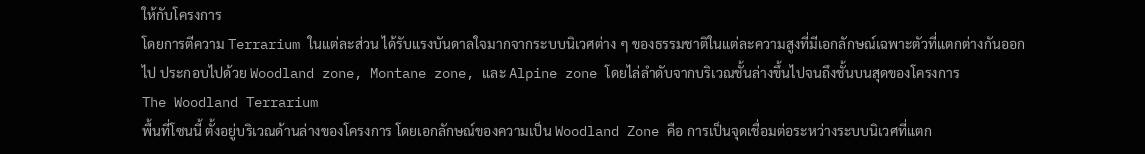ให้กับโครงการ
โดยการตีความ Terrarium ในแต่ละส่วน ได้รับแรงบันดาลใจมากจากระบบนิเวศต่าง ๆ ของธรรมชาติในแต่ละความสูงที่มีเอกลักษณ์เฉพาะตัวที่แตกต่างกันออกไป ประกอบไปด้วย Woodland zone, Montane zone, และ Alpine zone โดยไล่ลำดับจากบริเวณชั้นล่างขึ้นไปจนถึงชั้นบนสุดของโครงการ
The Woodland Terrarium
พื้นที่โซนนี้ ตั้งอยู่บริเวณด้านล่างของโครงการ โดยเอกลักษณ์ของความเป็น Woodland Zone คือ การเป็นจุดเชื่อมต่อระหว่างระบบนิเวศที่แตก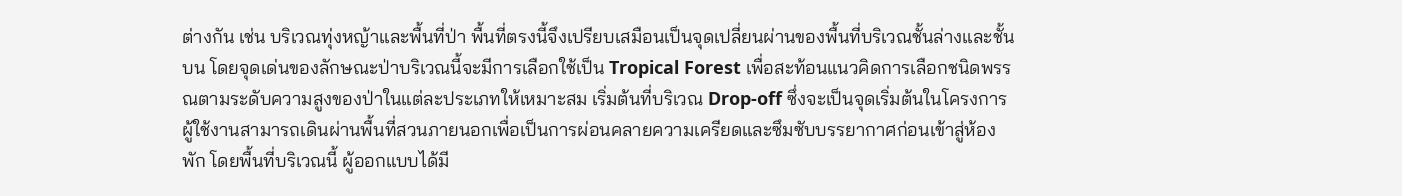ต่างกัน เช่น บริเวณทุ่งหญ้าและพื้นที่ป่า พื้นที่ตรงนี้จึงเปรียบเสมือนเป็นจุดเปลี่ยนผ่านของพื้นที่บริเวณชั้นล่างและชั้นบน โดยจุดเด่นของลักษณะป่าบริเวณนี้จะมีการเลือกใช้เป็น Tropical Forest เพื่อสะท้อนแนวคิดการเลือกชนิดพรรณตามระดับความสูงของป่าในแต่ละประเภทให้เหมาะสม เริ่มต้นที่บริเวณ Drop-off ซึ่งจะเป็นจุดเริ่มต้นในโครงการ ผู้ใช้งานสามารถเดินผ่านพื้นที่สวนภายนอกเพื่อเป็นการผ่อนคลายความเครียดและซึมซับบรรยากาศก่อนเข้าสู่ห้องพัก โดยพื้นที่บริเวณนี้ ผู้ออกแบบได้มี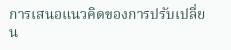การเสนอแนวคิดของการปรับเปลี่ยน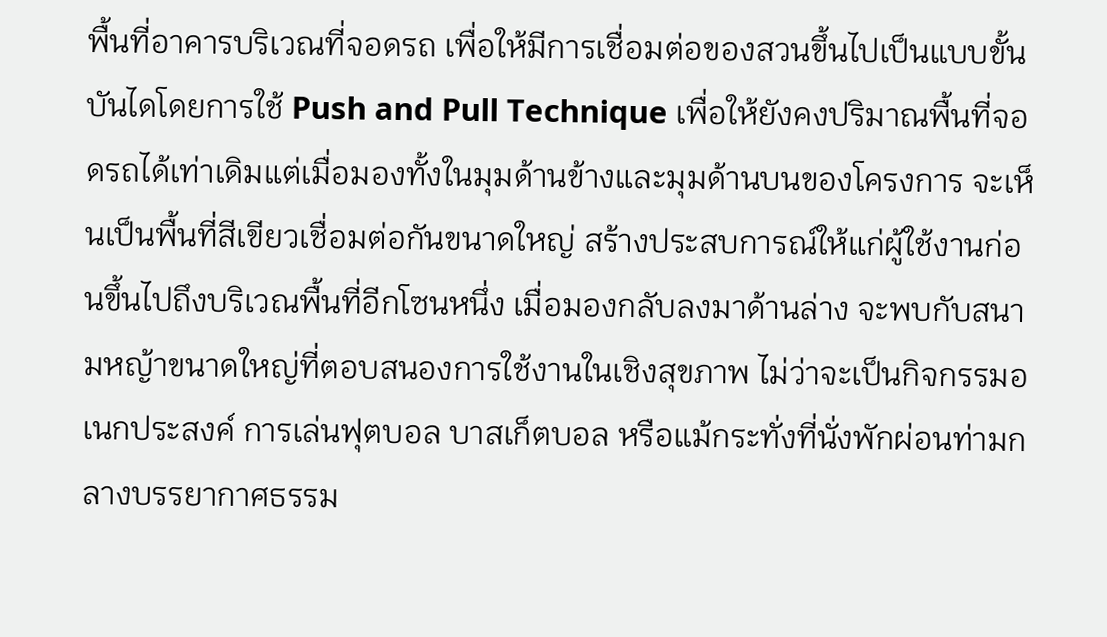พื้นที่อาคารบริเวณที่จอดรถ เพื่อให้มีการเชื่อมต่อของสวนขึ้นไปเป็นแบบขั้นบันไดโดยการใช้ Push and Pull Technique เพื่อให้ยังคงปริมาณพื้นที่จอดรถได้เท่าเดิมแต่เมื่อมองทั้งในมุมด้านข้างและมุมด้านบนของโครงการ จะเห็นเป็นพื้นที่สีเขียวเชื่อมต่อกันขนาดใหญ่ สร้างประสบการณ์ให้แก่ผู้ใช้งานก่อนขึ้นไปถึงบริเวณพื้นที่อีกโซนหนึ่ง เมื่อมองกลับลงมาด้านล่าง จะพบกับสนามหญ้าขนาดใหญ่ที่ตอบสนองการใช้งานในเชิงสุขภาพ ไม่ว่าจะเป็นกิจกรรมอเนกประสงค์ การเล่นฟุตบอล บาสเก็ตบอล หรือแม้กระทั่งที่นั่งพักผ่อนท่ามกลางบรรยากาศธรรม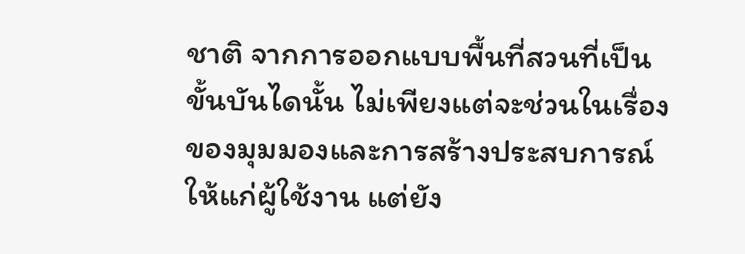ชาติ จากการออกแบบพื้นที่สวนที่เป็นขั้นบันไดนั้น ไม่เพียงแต่จะช่วนในเรื่องของมุมมองและการสร้างประสบการณ์ให้แก่ผู้ใช้งาน แต่ยัง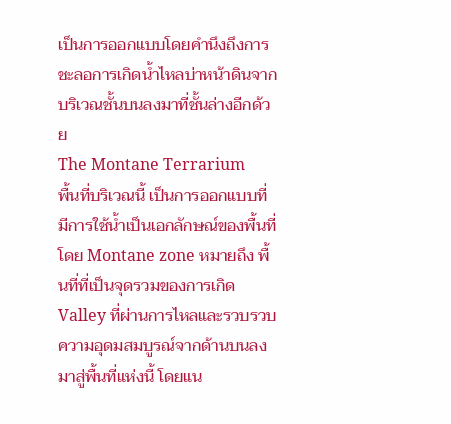เป็นการออกแบบโดยคำนึงถึงการชะลอการเกิดน้ำไหลบ่าหน้าดินจากบริเวณชั้นบนลงมาที่ชั้นล่างอีกด้วย
The Montane Terrarium
พื้นที่บริเวณนี้ เป็นการออกแบบที่มีการใช้น้ำเป็นเอกลักษณ์ของพื้นที่ โดย Montane zone หมายถึง พื้นที่ที่เป็นจุดรวมของการเกิด Valley ที่ผ่านการไหลและรวบรวบความอุดมสมบูรณ์จากด้านบนลงมาสู่พื้นที่แห่งนี้ โดยแน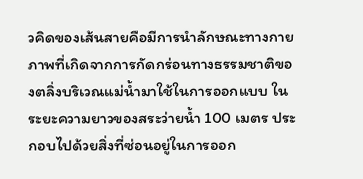วคิดของเส้นสายคือมีการนำลักษณะทางกายภาพที่เกิดจากการกัดกร่อนทางธรรมชาติของตลิ่งบริเวณแม่น้ำมาใช้ในการออกแบบ ในระยะความยาวของสระว่ายน้ำ 100 เมตร ประกอบไปด้วยสิ่งที่ซ่อนอยู่ในการออก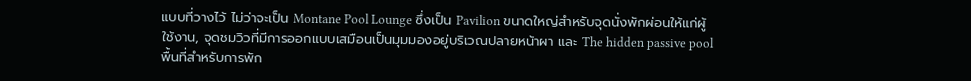แบบที่วางไว้ ไม่ว่าจะเป็น Montane Pool Lounge ซึ่งเป็น Pavilion ขนาดใหญ่สำหรับจุดนั่งพักผ่อนให้แก่ผู้ใช้งาน, จุดชมวิวที่มีการออกแบบเสมือนเป็นมุมมองอยู่บริเวณปลายหน้าผา และ The hidden passive pool พื้นที่สำหรับการพัก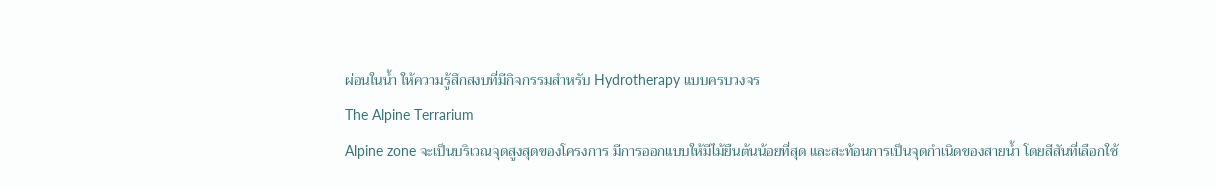ผ่อนในน้ำ ให้ความรู้สึกสงบที่มีกิจกรรมสำหรับ Hydrotherapy แบบครบวงจร
The Alpine Terrarium
Alpine zone จะเป็นบริเวณจุดสูงสุดของโครงการ มีการออกแบบให้มีไม้ยืนต้นน้อยที่สุด และสะท้อนการเป็นจุดกำเนิดของสายน้ำ โดยสีสันที่เลือกใช้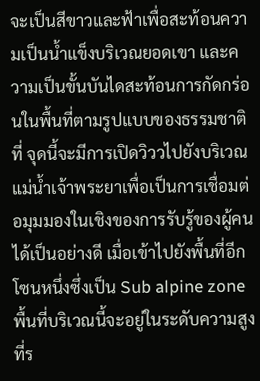จะเป็นสีขาวและฟ้าเพื่อสะท้อนความเป็นน้ำแข็งบริเวณยอดเขา และความเป็นขั้นบันไดสะท้อนการกัดกร่อนในพื้นที่ตามรูปแบบของธรรมชาติที่ จุดนี้จะมีการเปิดวิววไปยังบริเวณแม่น้ำเจ้าพระยาเพื่อเป็นการเชื่อมต่อมุมมองในเชิงของการรับรู้ของผู้คนได้เป็นอย่างดี เมื่อเข้าไปยังพื้นที่อีกโซนหนึ่งซึ่งเป็น Sub alpine zone พื้นที่บริเวณนี้จะอยู่ในระดับความสูงที่ร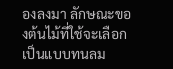องลงมา ลักษณะของต้นไม้ที่ใช้จะเลือกเป็นแบบทนลม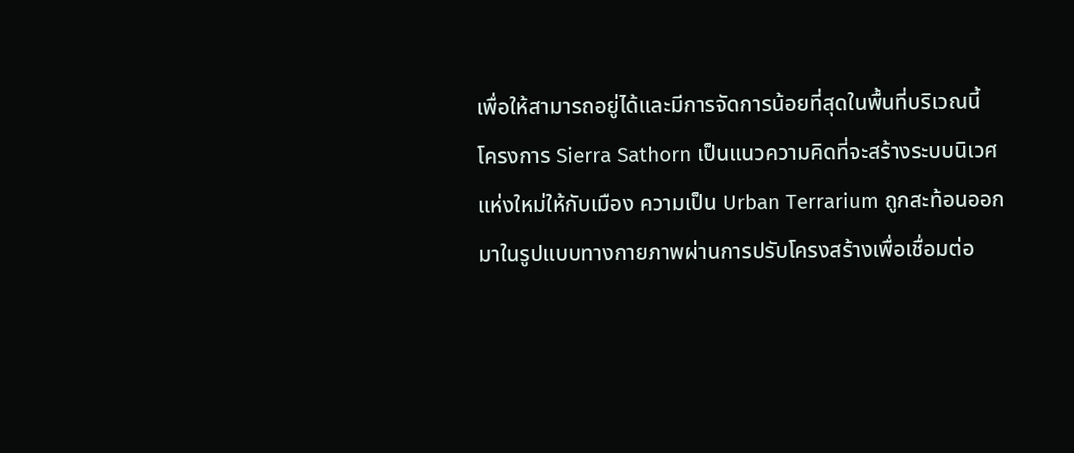เพื่อให้สามารถอยู่ได้และมีการจัดการน้อยที่สุดในพื้นที่บริเวณนี้
โครงการ Sierra Sathorn เป็นแนวความคิดที่จะสร้างระบบนิเวศแห่งใหม่ให้กับเมือง ความเป็น Urban Terrarium ถูกสะท้อนออกมาในรูปแบบทางกายภาพผ่านการปรับโครงสร้างเพื่อเชื่อมต่อ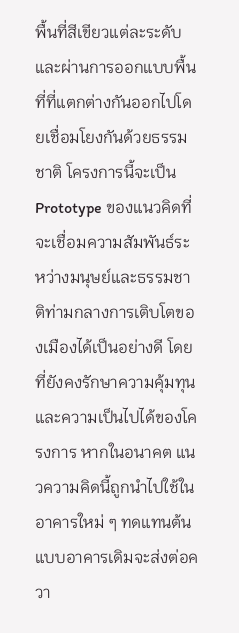พื้นที่สีเขียวแต่ละระดับและผ่านการออกแบบพื้นที่ที่แตกต่างกันออกไปโดยเชื่อมโยงกันด้วยธรรมชาติ โครงการนี้จะเป็น Prototype ของแนวคิดที่จะเชื่อมความสัมพันธ์ระหว่างมนุษย์และธรรมชาติท่ามกลางการเติบโตของเมืองได้เป็นอย่างดี โดยที่ยังคงรักษาความคุ้มทุนและความเป็นไปได้ของโครงการ หากในอนาคต แนวความคิดนี้ถูกนำไปใช้ในอาคารใหม่ ๆ ทดแทนต้นแบบอาคารเดิมจะส่งต่อควา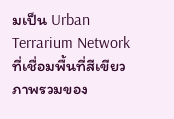มเป็น Urban Terrarium Network ที่เชื่อมพื้นที่สีเขียวภาพรวมของ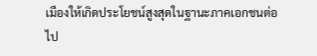เมืองให้เกิดประโยชน์สูงสุดในฐานะภาคเอกชนต่อไป